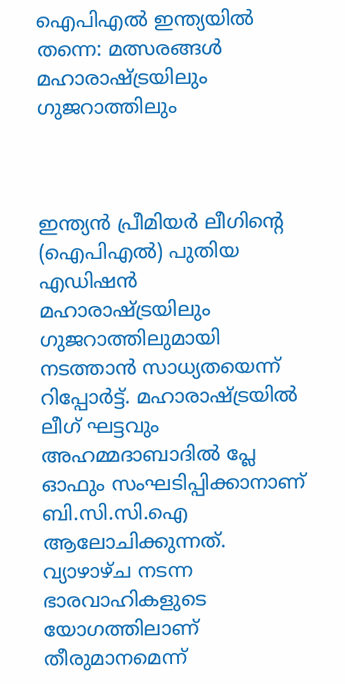ഐപിഎല്‍ ഇന്ത്യയില്‍ തന്നെ: മത്സരങ്ങള്‍ മഹാരാഷ്ട്രയിലും ഗുജറാത്തിലും



ഇന്ത്യന്‍ പ്രീമിയര്‍ ലീഗിന്റെ (ഐപിഎല്‍) പുതിയ എഡിഷന്‍ മഹാരാഷ്ട്രയിലും ഗുജറാത്തിലുമായി നടത്താന്‍ സാധ്യതയെന്ന് റിപ്പോര്‍ട്ട്. മഹാരാഷ്ട്രയില്‍ ലീഗ് ഘട്ടവും അഹമ്മദാബാദില്‍ പ്ലേ ഓഫും സംഘടിപ്പിക്കാനാണ് ബി.സി.സി.ഐ ആലോചിക്കുന്നത്. വ്യാഴാഴ്ച നടന്ന ഭാരവാഹികളുടെ യോഗത്തിലാണ് തീരുമാനമെന്ന്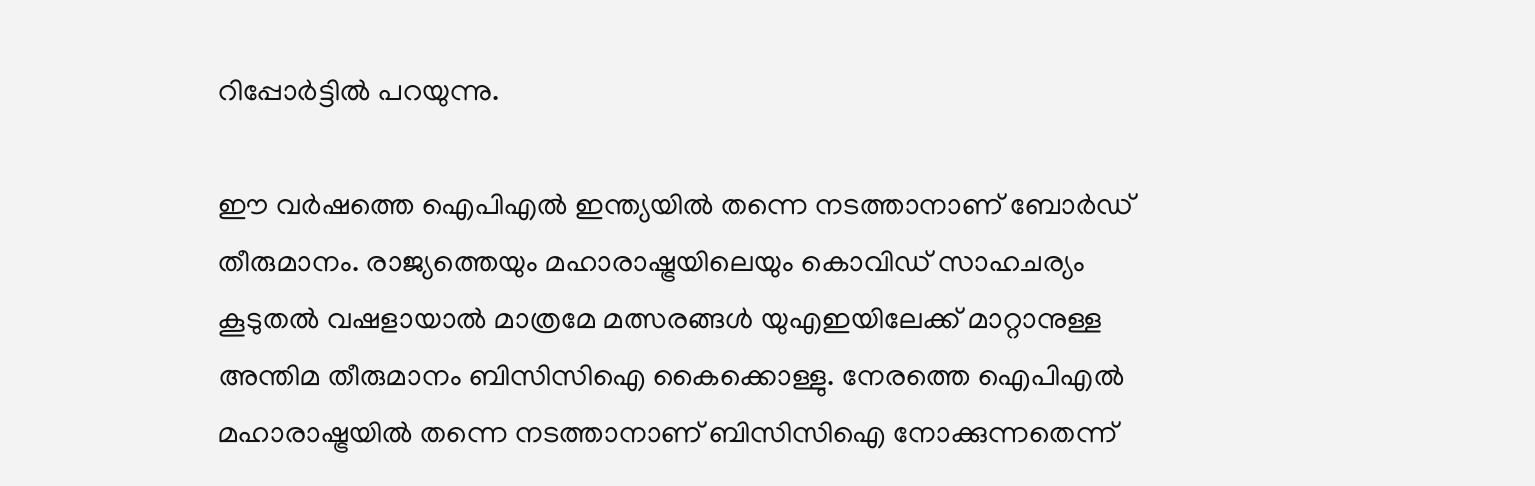റിപ്പോര്‍ട്ടില്‍ പറയുന്നു.

ഈ വര്‍ഷത്തെ ഐപിഎല്‍ ഇന്ത്യയില്‍ തന്നെ നടത്താനാണ് ബോര്‍ഡ് തീരുമാനം. രാജ്യത്തെയും മഹാരാഷ്ട്രയിലെയും കൊവിഡ് സാഹചര്യം കൂടുതല്‍ വഷളായാല്‍ മാത്രമേ മത്സരങ്ങള്‍ യുഎഇയിലേക്ക് മാറ്റാനുള്ള അന്തിമ തീരുമാനം ബിസിസിഐ കൈക്കൊള്ളു. നേരത്തെ ഐപിഎല്‍ മഹാരാഷ്ട്രയില്‍ തന്നെ നടത്താനാണ് ബിസിസിഐ നോക്കുന്നതെന്ന്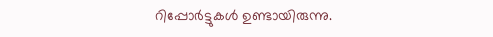റിപ്പോര്‍ട്ടുകള്‍ ഉണ്ടായിരുന്നു.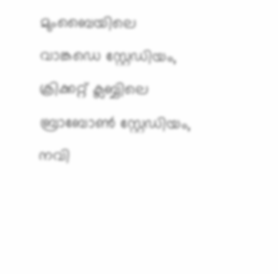മുംബൈയിലെ വാങ്കഡെ സ്റ്റേഡിയം, ക്രിക്കറ്റ് ക്ലബ്ബിലെ ബ്രാബോണ്‍ സ്റ്റേഡിയം, നവി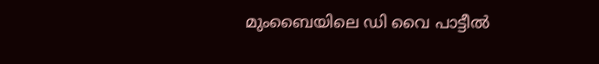മുംബൈയിലെ ഡി വൈ പാട്ടീല്‍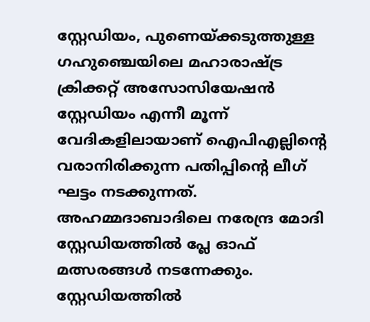സ്റ്റേഡിയം, പുണെയ്ക്കടുത്തുള്ള ഗഹുഞ്ചെയിലെ മഹാരാഷ്ട്ര ക്രിക്കറ്റ് അസോസിയേഷന്‍ സ്റ്റേഡിയം എന്നീ മൂന്ന് വേദികളിലായാണ് ഐപിഎല്ലിന്റെ വരാനിരിക്കുന്ന പതിപ്പിന്റെ ലീഗ് ഘട്ടം നടക്കുന്നത്. അഹമ്മദാബാദിലെ നരേന്ദ്ര മോദി സ്റ്റേഡിയത്തില്‍ പ്ലേ ഓഫ് മത്സരങ്ങള്‍ നടന്നേക്കും. സ്റ്റേഡിയത്തില്‍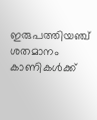ഇരുപത്തിയഞ്ച് ശതമാനം കാണികള്‍ക്ക്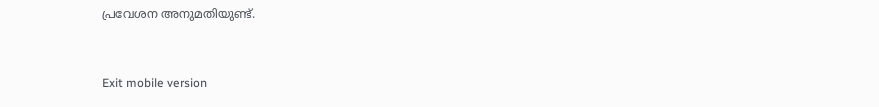പ്രവേശന അനുമതിയുണ്ട്.



Exit mobile version